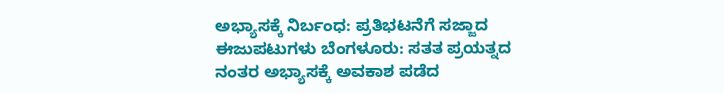ಅಭ್ಯಾಸಕ್ಕೆ ನಿರ್ಬಂಧ: ಪ್ರತಿಭಟನೆಗೆ ಸಜ್ಜಾದ ಈಜು‍‍ಪಟುಗಳು ‌ಬೆಂಗಳೂರು: ಸತತ ಪ್ರಯತ್ನದ ನಂತರ ಅಭ್ಯಾಸಕ್ಕೆ ಅವಕಾಶ ಪಡೆದ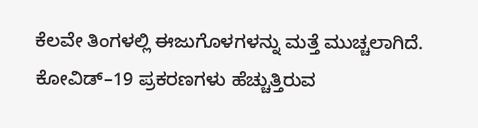ಕೆಲವೇ ತಿಂಗಳಲ್ಲಿ ಈಜುಗೊಳಗಳನ್ನು ಮತ್ತೆ ಮುಚ್ಚಲಾಗಿದೆ. ಕೋವಿಡ್–19 ಪ್ರಕರಣಗಳು ಹೆಚ್ಚುತ್ತಿರುವ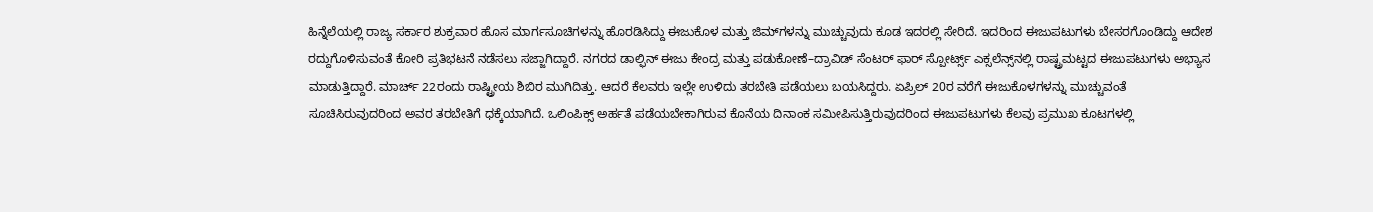ಹಿನ್ನೆಲೆಯಲ್ಲಿ ರಾಜ್ಯ ಸರ್ಕಾರ ಶುಕ್ರವಾರ ಹೊಸ ಮಾರ್ಗಸೂಚಿಗಳನ್ನು ಹೊರಡಿಸಿದ್ದು ಈಜುಕೊಳ ಮತ್ತು ಜಿಮ್‌ಗಳನ್ನು ಮುಚ್ಚುವುದು ಕೂಡ ಇದರಲ್ಲಿ ಸೇರಿದೆ. ಇದರಿಂದ ಈಜುಪಟುಗಳು ಬೇಸರಗೊಂಡಿದ್ದು ಆದೇಶ ರದ್ದುಗೊಳಿಸುವಂತೆ ಕೋರಿ ಪ್ರತಿಭಟನೆ ನಡೆಸಲು ಸಜ್ಜಾಗಿದ್ದಾರೆ. ನಗರದ ಡಾಲ್ಫಿನ್ ಈಜು ಕೇಂದ್ರ ಮತ್ತು ಪಡುಕೋಣೆ–ದ್ರಾವಿಡ್ ಸೆಂಟರ್ ಫಾರ್ ಸ್ಪೋರ್ಟ್ಸ್ ಎಕ್ಸಲೆನ್ಸ್‌ನಲ್ಲಿ ರಾಷ್ಟ್ರಮಟ್ಟದ ಈಜುಪಟುಗಳು ಅಭ್ಯಾಸ ಮಾಡುತ್ತಿದ್ದಾರೆ. ಮಾರ್ಚ್‌ 22ರಂದು ರಾಷ್ಟ್ರೀಯ ಶಿಬಿರ ಮುಗಿದಿತ್ತು. ಆದರೆ ಕೆಲವರು ಇಲ್ಲೇ ಉಳಿದು ತರಬೇತಿ ಪಡೆಯಲು ಬಯಸಿದ್ದರು. ಏಪ್ರಿಲ್ 20ರ ವರೆಗೆ ಈಜುಕೊಳಗಳನ್ನು ಮುಚ್ಚುವಂತೆ ಸೂಚಿಸಿರುವುದರಿಂದ ಅವರ ತರಬೇತಿಗೆ ಧಕ್ಕೆಯಾಗಿದೆ. ಒಲಿಂಪಿಕ್ಸ್ ಅರ್ಹತೆ ಪಡೆಯಬೇಕಾಗಿರುವ ಕೊನೆಯ ದಿನಾಂಕ ಸಮೀಪಿಸುತ್ತಿರುವುದರಿಂದ ಈಜುಪಟುಗಳು ಕೆಲವು ಪ್ರಮುಖ ಕೂಟಗಳಲ್ಲಿ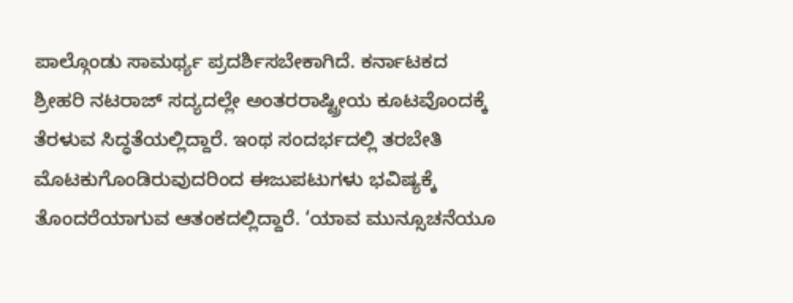ಪಾಲ್ಗೊಂಡು ಸಾಮರ್ಥ್ಯ ಪ್ರದರ್ಶಿಸಬೇಕಾಗಿದೆ. ಕರ್ನಾಟಕದ ಶ್ರೀಹರಿ ನಟರಾಜ್ ಸದ್ಯದಲ್ಲೇ ಅಂತರರಾಷ್ಟ್ರೀಯ ಕೂಟವೊಂದಕ್ಕೆ ತೆರಳುವ ಸಿದ್ಧತೆಯಲ್ಲಿದ್ದಾರೆ. ಇಂಥ ಸಂದರ್ಭದಲ್ಲಿ ತರಬೇತಿ ಮೊಟಕುಗೊಂಡಿರುವುದರಿಂದ ಈಜುಪಟುಗಳು ಭವಿಷ್ಯಕ್ಕೆ ತೊಂದರೆಯಾಗುವ ಆತಂಕದಲ್ಲಿದ್ದಾರೆ. ‘ಯಾವ ಮುನ್ಸೂಚನೆಯೂ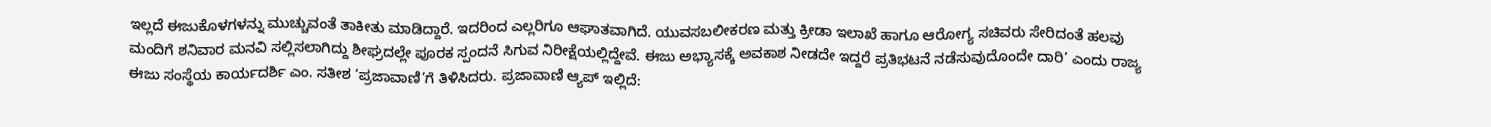ಇಲ್ಲದೆ ಈಜುಕೊಳಗಳನ್ನು ಮುಚ್ಚುವಂತೆ ತಾಕೀತು ಮಾಡಿದ್ದಾರೆ. ಇದರಿಂದ ಎಲ್ಲರಿಗೂ ಆಘಾತವಾಗಿದೆ. ಯುವಸಬಲೀಕರಣ ಮತ್ತು ಕ್ರೀಡಾ ಇಲಾಖೆ ಹಾಗೂ ಆರೋಗ್ಯ ಸಚಿವರು ಸೇರಿದಂತೆ ಹಲವು ಮಂದಿಗೆ ಶನಿವಾರ ಮನವಿ ಸಲ್ಲಿಸಲಾಗಿದ್ದು ಶೀಘ್ರದಲ್ಲೇ ಪೂರಕ ಸ್ಪಂದನೆ ಸಿಗುವ ನಿರೀಕ್ಷೆಯಲ್ಲಿದ್ದೇವೆ. ಈಜು ಅಭ್ಯಾಸಕ್ಕೆ ಅವಕಾಶ ನೀಡದೇ ಇದ್ದರೆ ಪ್ರತಿಭಟನೆ ನಡೆಸುವುದೊಂದೇ ದಾರಿ’ ಎಂದು ರಾಜ್ಯ ಈಜು ಸಂಸ್ಥೆಯ ಕಾರ್ಯದರ್ಶಿ ಎಂ. ಸತೀಶ ‘ಪ್ರಜಾವಾಣಿ’ಗೆ ತಿಳಿಸಿದರು. ಪ್ರಜಾವಾಣಿ ಆ್ಯಪ್ ಇಲ್ಲಿದೆ: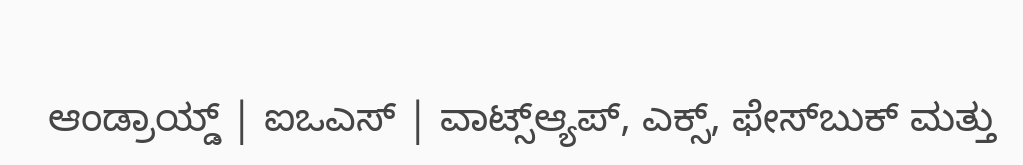ಆಂಡ್ರಾಯ್ಡ್ | ಐಒಎಸ್ | ವಾಟ್ಸ್ಆ್ಯಪ್, ಎಕ್ಸ್, ಫೇಸ್‌ಬುಕ್ ಮತ್ತು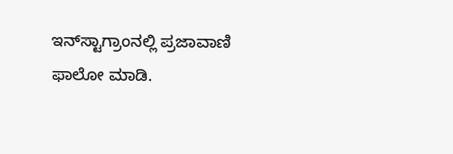ಇನ್‌ಸ್ಟಾಗ್ರಾಂನಲ್ಲಿ ಪ್ರಜಾವಾಣಿ ಫಾಲೋ ಮಾಡಿ.